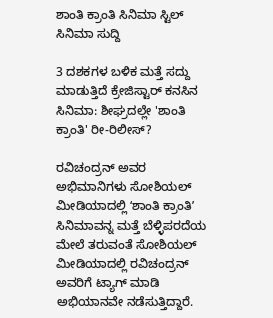ಶಾಂತಿ ಕ್ರಾಂತಿ ಸಿನಿಮಾ ಸ್ಟಿಲ್
ಸಿನಿಮಾ ಸುದ್ದಿ

3 ದಶಕಗಳ ಬಳಿಕ ಮತ್ತೆ ಸದ್ದು ಮಾಡುತ್ತಿದೆ ಕ್ರೇಜಿಸ್ಟಾರ್ ಕನಸಿನ ಸಿನಿಮಾ: ಶೀಘ್ರದಲ್ಲೇ 'ಶಾಂತಿ ಕ್ರಾಂತಿ' ರೀ-ರಿಲೀಸ್?

ರವಿಚಂದ್ರನ್ ಅವರ ಅಭಿಮಾನಿಗಳು ಸೋಶಿಯಲ್ ಮೀಡಿಯಾದಲ್ಲಿ ʻಶಾಂತಿ ಕ್ರಾಂತಿʼ ಸಿನಿಮಾವನ್ನ ಮತ್ತೆ ಬೆಳ್ಳಿಪರದೆಯ ಮೇಲೆ ತರುವಂತೆ ಸೋಶಿಯಲ್ ಮೀಡಿಯಾದಲ್ಲಿ ರವಿಚಂದ್ರನ್ ಅವರಿಗೆ ಟ್ಯಾಗ್ ಮಾಡಿ ಅಭಿಯಾನವೇ ನಡೆಸುತ್ತಿದ್ದಾರೆ.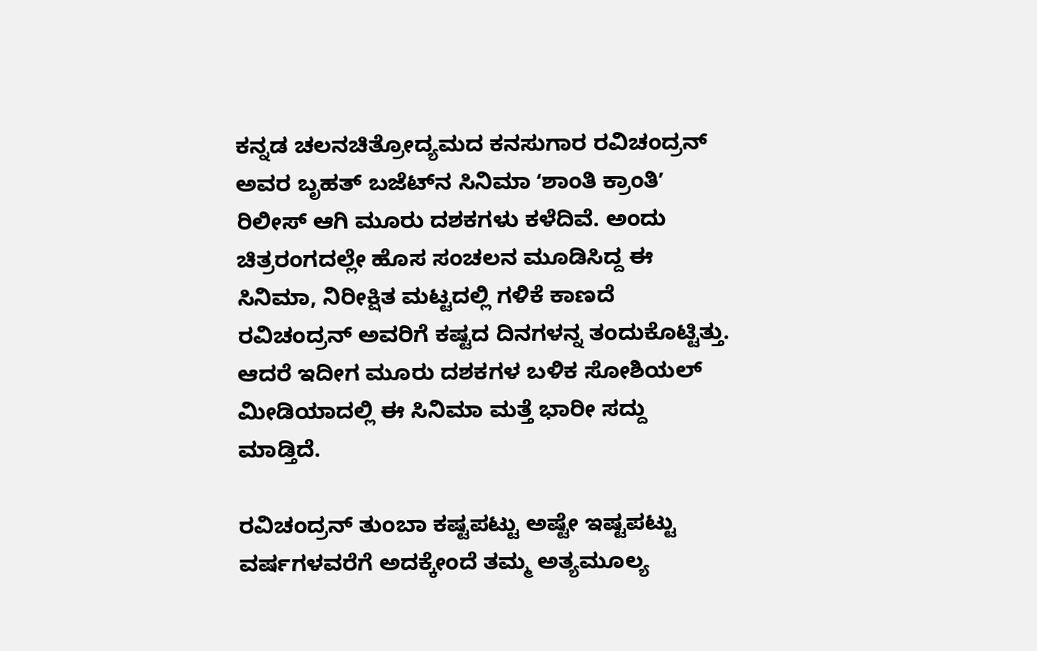ಕನ್ನಡ ಚಲನಚಿತ್ರೋದ್ಯಮದ ಕನಸುಗಾರ ರವಿಚಂದ್ರನ್‌ ಅವರ ಬೃಹತ್‌ ಬಜೆಟ್‌ನ ಸಿನಿಮಾ ʻಶಾಂತಿ ಕ್ರಾಂತಿʼ ರಿಲೀಸ್‌ ಆಗಿ ಮೂರು ದಶಕಗಳು ಕಳೆದಿವೆ. ಅಂದು ಚಿತ್ರರಂಗದಲ್ಲೇ ಹೊಸ ಸಂಚಲನ ಮೂಡಿಸಿದ್ದ ಈ ಸಿನಿಮಾ, ನಿರೀಕ್ಷಿತ ಮಟ್ಟದಲ್ಲಿ ಗಳಿಕೆ ಕಾಣದೆ ರವಿಚಂದ್ರನ್‌ ಅವರಿಗೆ ಕಷ್ಟದ ದಿನಗಳನ್ನ ತಂದುಕೊಟ್ಟಿತ್ತು. ಆದರೆ ಇದೀಗ ಮೂರು ದಶಕಗಳ ಬಳಿಕ ಸೋಶಿಯಲ್‌ ಮೀಡಿಯಾದಲ್ಲಿ ಈ ಸಿನಿಮಾ ಮತ್ತೆ ಭಾರೀ ಸದ್ದು ಮಾಡ್ತಿದೆ.

ರವಿಚಂದ್ರನ್ ತುಂಬಾ ಕಷ್ಟಪಟ್ಟು ಅಷ್ಟೇ ಇಷ್ಟಪಟ್ಟು ವರ್ಷಗಳವರೆಗೆ ಅದಕ್ಕೇಂದೆ ತಮ್ಮ ಅತ್ಯಮೂಲ್ಯ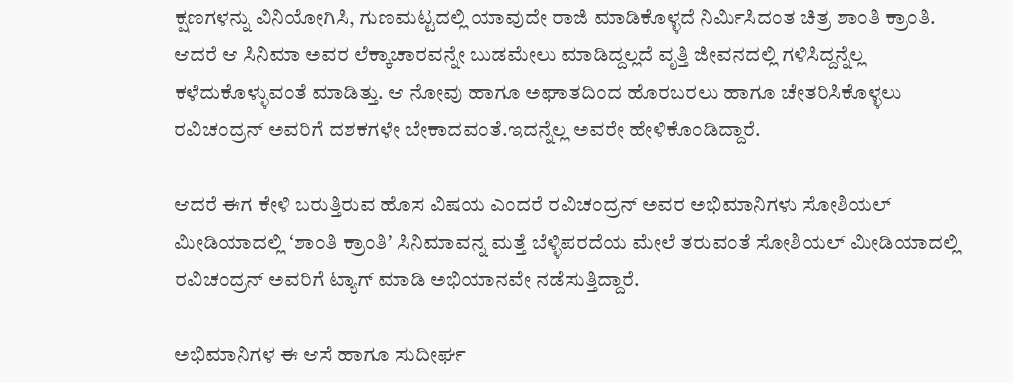ಕ್ಷಣಗಳನ್ನು ವಿನಿಯೋಗಿಸಿ, ಗುಣಮಟ್ಟದಲ್ಲಿ ಯಾವುದೇ ರಾಜಿ ಮಾಡಿಕೊಳ್ಳದೆ ನಿರ್ಮಿಸಿದಂತ ಚಿತ್ರ ಶಾಂತಿ ಕ್ರಾಂತಿ. ಆದರೆ ಆ ಸಿನಿಮಾ ಅವರ ಲೆಕ್ಕಾಚಾರವನ್ನೇ ಬುಡಮೇಲು ಮಾಡಿದ್ದಲ್ಲದೆ ವೃತ್ತಿ ಜೀವನದಲ್ಲಿ ಗಳಿಸಿದ್ದನ್ನೆಲ್ಲ ಕಳೆದುಕೊಳ್ಳುವಂತೆ ಮಾಡಿತ್ತು. ಆ ನೋವು ಹಾಗೂ ಅಘಾತದಿಂದ ಹೊರಬರಲು ಹಾಗೂ ಚೇತರಿಸಿಕೊಳ್ಳಲು ರವಿಚಂದ್ರನ್ ಅವರಿಗೆ ದಶಕಗಳೇ ಬೇಕಾದವಂತೆ.ಇದನ್ನೆಲ್ಲ ಅವರೇ ಹೇಳಿಕೊಂಡಿದ್ದಾರೆ.

ಆದರೆ ಈಗ ಕೇಳಿ ಬರುತ್ತಿರುವ ಹೊಸ ವಿಷಯ ಎಂದರೆ ರವಿಚಂದ್ರನ್ ಅವರ ಅಭಿಮಾನಿಗಳು ಸೋಶಿಯಲ್ ಮೀಡಿಯಾದಲ್ಲಿ ʻಶಾಂತಿ ಕ್ರಾಂತಿʼ ಸಿನಿಮಾವನ್ನ ಮತ್ತೆ ಬೆಳ್ಳಿಪರದೆಯ ಮೇಲೆ ತರುವಂತೆ ಸೋಶಿಯಲ್ ಮೀಡಿಯಾದಲ್ಲಿ ರವಿಚಂದ್ರನ್ ಅವರಿಗೆ ಟ್ಯಾಗ್ ಮಾಡಿ ಅಭಿಯಾನವೇ ನಡೆಸುತ್ತಿದ್ದಾರೆ.

ಅಭಿಮಾನಿಗಳ ಈ ಆಸೆ ಹಾಗೂ ಸುದೀರ್ಘ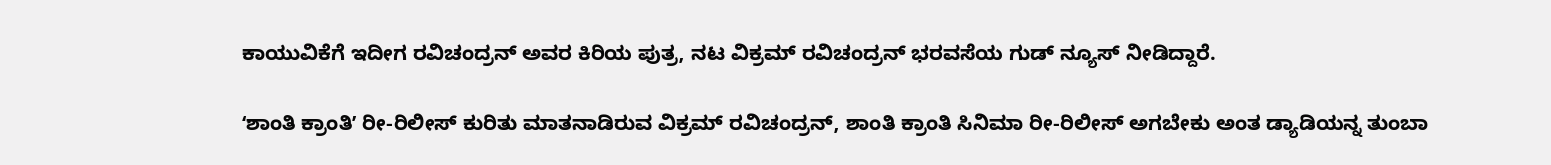ಕಾಯುವಿಕೆಗೆ ಇದೀಗ ರವಿಚಂದ್ರನ್ ಅವರ ಕಿರಿಯ ಪುತ್ರ, ನಟ ವಿಕ್ರಮ್ ರವಿಚಂದ್ರನ್ ಭರವಸೆಯ ಗುಡ್ ನ್ಯೂಸ್ ನೀಡಿದ್ದಾರೆ.

ʻಶಾಂತಿ ಕ್ರಾಂತಿʼ ರೀ-ರಿಲೀಸ್‌ ಕುರಿತು ಮಾತನಾಡಿರುವ ವಿಕ್ರಮ್‌ ರವಿಚಂದ್ರನ್‌, ಶಾಂತಿ ಕ್ರಾಂತಿ ಸಿನಿಮಾ ರೀ-ರಿಲೀಸ್‌ ಅಗಬೇಕು ಅಂತ ಡ್ಯಾಡಿಯನ್ನ ತುಂಬಾ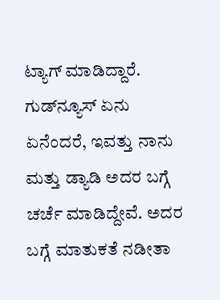ಟ್ಯಾಗ್‌ ಮಾಡಿದ್ದಾರೆ. ಗುಡ್‌ನ್ಯೂಸ್‌ ಏನು ಏನೆಂದರೆ, ಇವತ್ತು ನಾನು ಮತ್ತು ಡ್ಯಾಡಿ ಅದರ ಬಗ್ಗೆ ಚರ್ಚೆ ಮಾಡಿದ್ದೇವೆ. ಅದರ ಬಗ್ಗೆ ಮಾತುಕತೆ ನಡೀತಾ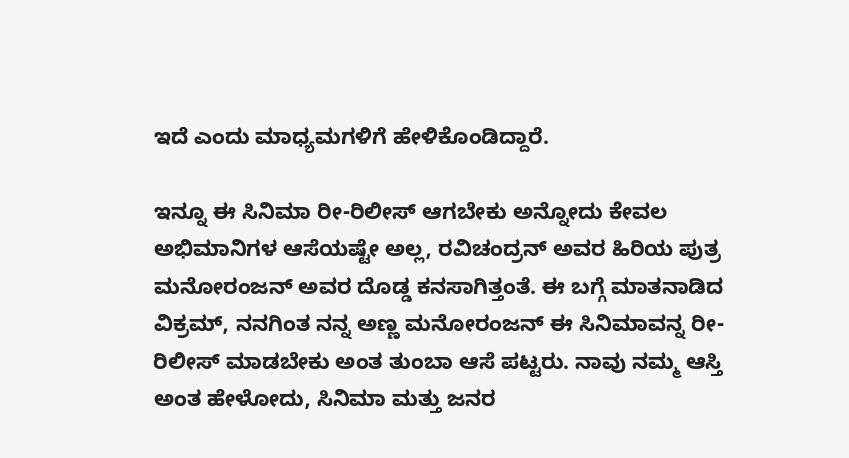ಇದೆ ಎಂದು ಮಾಧ್ಯಮಗಳಿಗೆ ಹೇಳಿಕೊಂಡಿದ್ದಾರೆ.

ಇನ್ನೂ ಈ ಸಿನಿಮಾ ರೀ-ರಿಲೀಸ್‌ ಆಗಬೇಕು ಅನ್ನೋದು ಕೇವಲ ಅಭಿಮಾನಿಗಳ ಆಸೆಯಷ್ಟೇ ಅಲ್ಲ, ರವಿಚಂದ್ರನ್‌ ಅವರ ಹಿರಿಯ ಪುತ್ರ ಮನೋರಂಜನ್‌ ಅವರ ದೊಡ್ಡ ಕನಸಾಗಿತ್ತಂತೆ. ಈ ಬಗ್ಗೆ ಮಾತನಾಡಿದ ವಿಕ್ರಮ್‌, ನನಗಿಂತ ನನ್ನ ಅಣ್ಣ ಮನೋರಂಜನ್‌ ಈ ಸಿನಿಮಾವನ್ನ ರೀ-ರಿಲೀಸ್‌ ಮಾಡಬೇಕು ಅಂತ ತುಂಬಾ ಆಸೆ ಪಟ್ಟರು. ನಾವು ನಮ್ಮ ಆಸ್ತಿ ಅಂತ ಹೇಳೋದು, ಸಿನಿಮಾ ಮತ್ತು ಜನರ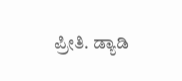ಪ್ರೀತಿ. ಡ್ಯಾಡಿ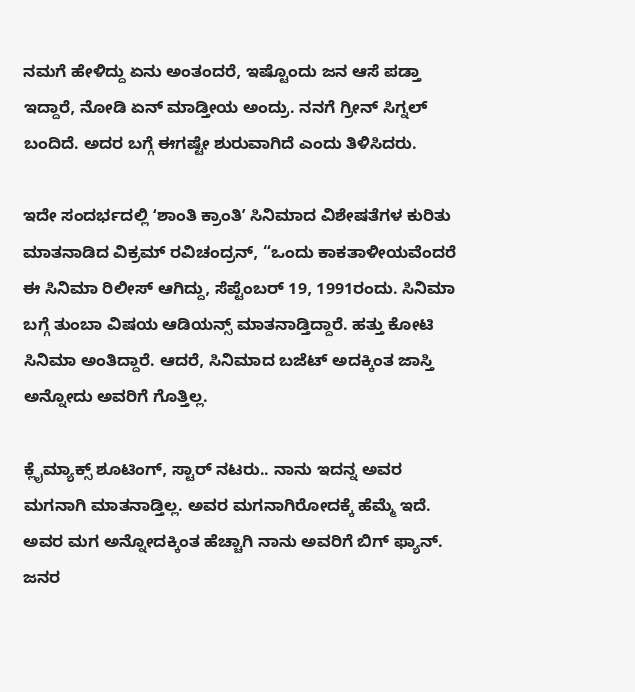ನಮಗೆ ಹೇಳಿದ್ದು ಏನು ಅಂತಂದರೆ, ಇಷ್ಟೊಂದು ಜನ ಆಸೆ ಪಡ್ತಾ ಇದ್ದಾರೆ, ನೋಡಿ ಏನ್‌ ಮಾಡ್ತೀಯ ಅಂದ್ರು. ನನಗೆ ಗ್ರೀನ್‌ ಸಿಗ್ನಲ್‌ ಬಂದಿದೆ. ಅದರ ಬಗ್ಗೆ ಈಗಷ್ಟೇ ಶುರುವಾಗಿದೆ ಎಂದು ತಿಳಿಸಿದರು.

ಇದೇ ಸಂದರ್ಭದಲ್ಲಿ ʻಶಾಂತಿ ಕ್ರಾಂತಿʼ ಸಿನಿಮಾದ ವಿಶೇಷತೆಗಳ ಕುರಿತು ಮಾತನಾಡಿದ ವಿಕ್ರಮ್‌ ರವಿಚಂದ್ರನ್‌, “ಒಂದು ಕಾಕತಾಳೀಯವೆಂದರೆ ಈ ಸಿನಿಮಾ ರಿಲೀಸ್‌ ಆಗಿದ್ದು, ಸೆಪ್ಟೆಂಬರ್‌ 19, 1991ರಂದು. ಸಿನಿಮಾ ಬಗ್ಗೆ ತುಂಬಾ ವಿಷಯ ಆಡಿಯನ್ಸ್‌ ಮಾತನಾಡ್ತಿದ್ದಾರೆ. ಹತ್ತು ಕೋಟಿ ಸಿನಿಮಾ ಅಂತಿದ್ದಾರೆ. ಆದರೆ, ಸಿನಿಮಾದ ಬಜೆಟ್‌ ಅದಕ್ಕಿಂತ ಜಾಸ್ತಿ ಅನ್ನೋದು ಅವರಿಗೆ ಗೊತ್ತಿಲ್ಲ.

ಕ್ಲೈಮ್ಯಾಕ್ಸ್‌ ಶೂಟಿಂಗ್‌, ಸ್ಟಾರ್‌ ನಟರು.. ನಾನು ಇದನ್ನ ಅವರ ಮಗನಾಗಿ ಮಾತನಾಡ್ತಿಲ್ಲ. ಅವರ ಮಗನಾಗಿರೋದಕ್ಕೆ ಹೆಮ್ಮೆ ಇದೆ. ಅವರ ಮಗ ಅನ್ನೋದಕ್ಕಿಂತ ಹೆಚ್ಚಾಗಿ ನಾನು ಅವರಿಗೆ ಬಿಗ್‌ ಫ್ಯಾನ್. ಜನರ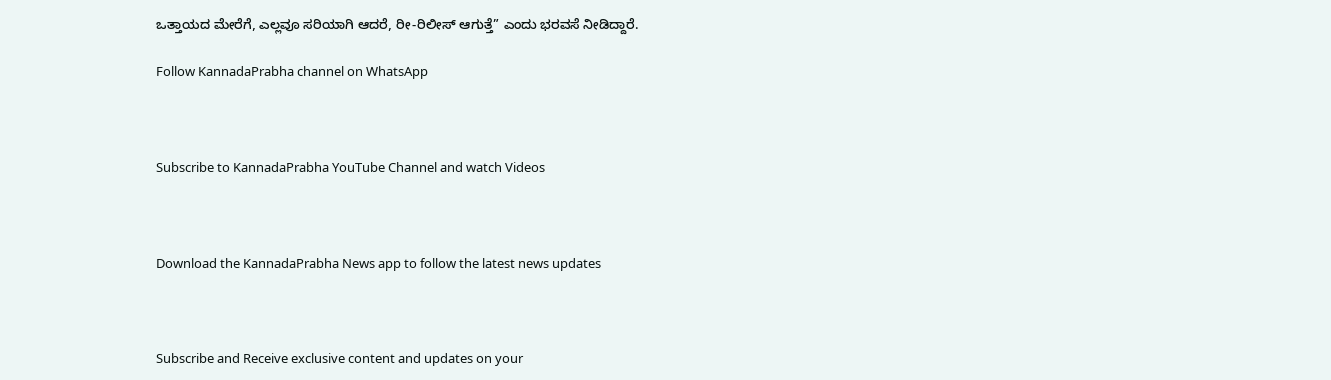ಒತ್ತಾಯದ ಮೇರೆಗೆ, ಎಲ್ಲವೂ ಸರಿಯಾಗಿ ಆದರೆ, ರೀ-ರಿಲೀಸ್‌ ಆಗುತ್ತೆ” ಎಂದು ಭರವಸೆ ನೀಡಿದ್ದಾರೆ.

Follow KannadaPrabha channel on WhatsApp



Subscribe to KannadaPrabha YouTube Channel and watch Videos



Download the KannadaPrabha News app to follow the latest news updates



Subscribe and Receive exclusive content and updates on your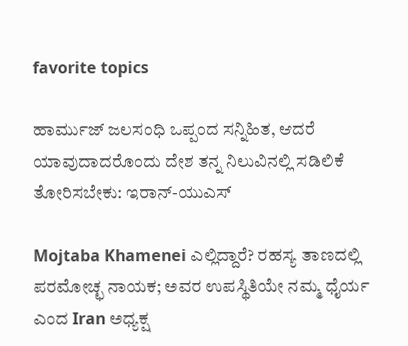favorite topics

ಹಾರ್ಮುಜ್ ಜಲಸಂಧಿ ಒಪ್ಪಂದ ಸನ್ನಿಹಿತ, ಆದರೆ ಯಾವುದಾದರೊಂದು ದೇಶ ತನ್ನ ನಿಲುವಿನಲ್ಲಿ ಸಡಿಲಿಕೆ ತೋರಿಸಬೇಕು: ಇರಾನ್-ಯುಎಸ್

Mojtaba Khamenei ಎಲ್ಲಿದ್ದಾರೆ? ರಹಸ್ಯ ತಾಣದಲ್ಲಿ ಪರಮೋಚ್ಛ ನಾಯಕ; ಅವರ ಉಪಸ್ಥಿತಿಯೇ ನಮ್ಮ ಧೈರ್ಯ ಎಂದ Iran ಅಧ್ಯಕ್ಷ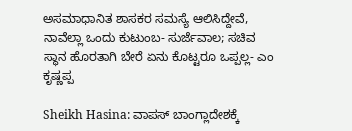ಅಸಮಾಧಾನಿತ ಶಾಸಕರ ಸಮಸ್ಯೆ ಆಲಿಸಿದ್ದೇವೆ, ನಾವೆಲ್ಲಾ ಒಂದು ಕುಟುಂಬ- ಸುರ್ಜೆವಾಲ; ಸಚಿವ ಸ್ಥಾನ ಹೊರತಾಗಿ ಬೇರೆ ಏನು ಕೊಟ್ಟರೂ ಒಪ್ಪಲ್ಲ- ಎಂ ಕೃಷ್ಣಪ್ಪ

Sheikh Hasina: ವಾಪಸ್ ಬಾಂಗ್ಲಾದೇಶಕ್ಕೆ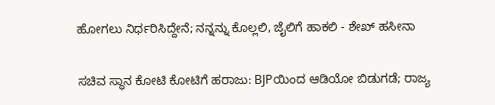ಹೋಗಲು ನಿರ್ಧರಿಸಿದ್ದೇನೆ; ನನ್ನನ್ನು ಕೊಲ್ಲಲಿ, ಜೈಲಿಗೆ ಹಾಕಲಿ - ಶೇಖ್ ಹಸೀನಾ

ಸಚಿವ ಸ್ಥಾನ ಕೋಟಿ ಕೋಟಿಗೆ ಹರಾಜು: BJPಯಿಂದ ಆಡಿಯೋ ಬಿಡುಗಡೆ; ರಾಜ್ಯ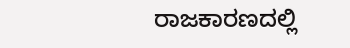ರಾಜಕಾರಣದಲ್ಲಿ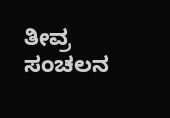ತೀವ್ರ ಸಂಚಲನ